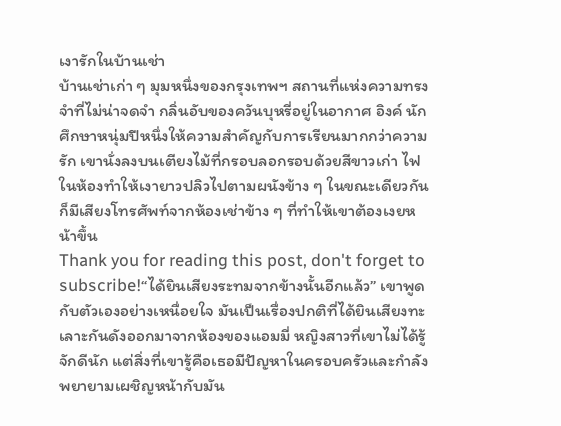เงารักในบ้านเช่า
บ้านเช่าเก่า ๆ มุมหนึ่งของกรุงเทพฯ สถานที่แห่งความทรงจำที่ไม่น่าจดจำ กลิ่นอับของควันบุหรี่อยู่ในอากาศ อิงค์ นักศึกษาหนุ่มปีหนึ่งให้ความสำคัญกับการเรียนมากกว่าความรัก เขานั่งลงบนเตียงไม้ที่กรอบลอกรอบด้วยสีขาวเก่า ไฟในห้องทำให้เงายาวปลิวไปตามผนังข้าง ๆ ในขณะเดียวกัน ก็มีเสียงโทรศัพท์จากห้องเช่าข้าง ๆ ที่ทำให้เขาต้องเงยหน้าขึ้น
Thank you for reading this post, don't forget to subscribe!“ได้ยินเสียงระทมจากข้างนั้นอีกแล้ว” เขาพูดกับตัวเองอย่างเหนื่อยใจ มันเป็นเรื่องปกติที่ได้ยินเสียงทะเลาะกันดังออกมาจากห้องของแอมมี่ หญิงสาวที่เขาไม่ได้รู้จักดีนัก แต่สิ่งที่เขารู้คือเธอมีปัญหาในครอบครัวและกำลังพยายามเผชิญหน้ากับมัน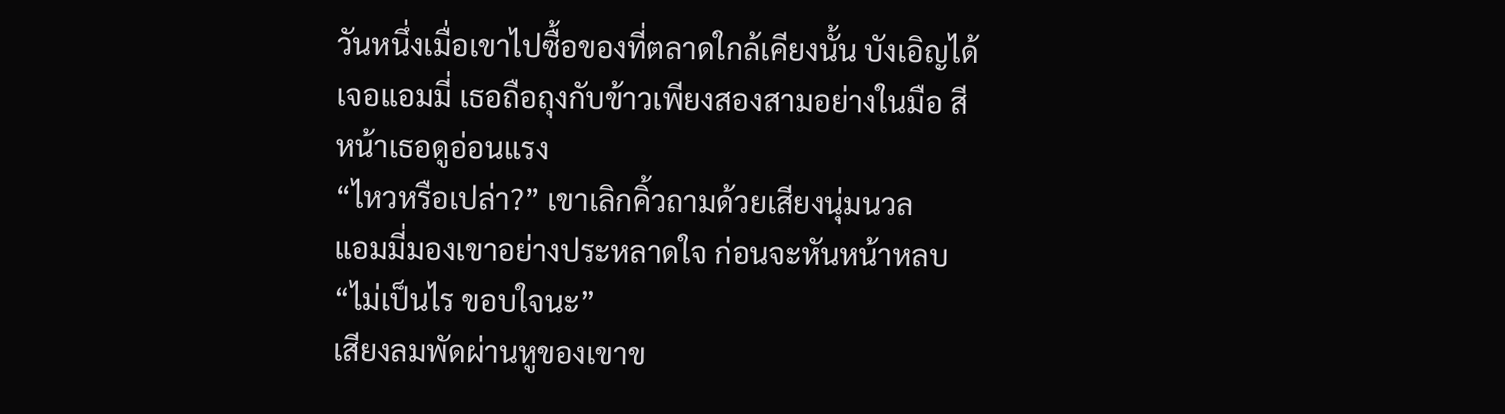วันหนึ่งเมื่อเขาไปซื้อของที่ตลาดใกล้เคียงนั้น บังเอิญได้เจอแอมมี่ เธอถือถุงกับข้าวเพียงสองสามอย่างในมือ สีหน้าเธอดูอ่อนแรง
“ไหวหรือเปล่า?” เขาเลิกคิ้วถามด้วยเสียงนุ่มนวล
แอมมี่มองเขาอย่างประหลาดใจ ก่อนจะหันหน้าหลบ “ไม่เป็นไร ขอบใจนะ”
เสียงลมพัดผ่านหูของเขาข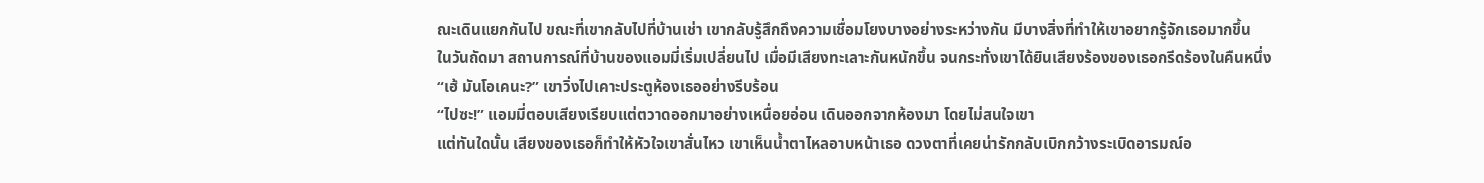ณะเดินแยกกันไป ขณะที่เขากลับไปที่บ้านเช่า เขากลับรู้สึกถึงความเชื่อมโยงบางอย่างระหว่างกัน มีบางสิ่งที่ทำให้เขาอยากรู้จักเธอมากขึ้น
ในวันถัดมา สถานการณ์ที่บ้านของแอมมี่เริ่มเปลี่ยนไป เมื่อมีเสียงทะเลาะกันหนักขึ้น จนกระทั่งเขาได้ยินเสียงร้องของเธอกรีดร้องในคืนหนึ่ง
“เฮ้ มันโอเคนะ?” เขาวิ่งไปเคาะประตูห้องเธออย่างรีบร้อน
“ไปซะ!” แอมมี่ตอบเสียงเรียบแต่ตวาดออกมาอย่างเหนื่อยอ่อน เดินออกจากห้องมา โดยไม่สนใจเขา
แต่ทันใดนั้น เสียงของเธอก็ทำให้หัวใจเขาสั่นไหว เขาเห็นน้ำตาไหลอาบหน้าเธอ ดวงตาที่เคยน่ารักกลับเบิกกว้างระเบิดอารมณ์อ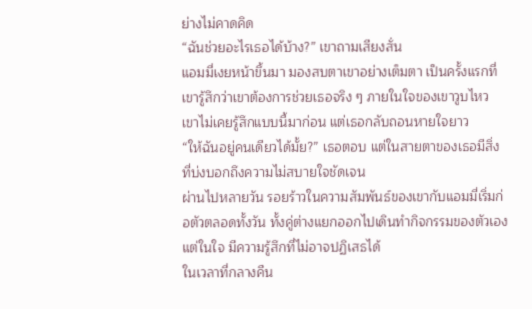ย่างไม่คาดคิด
“ฉันช่วยอะไรเธอได้บ้าง?” เขาถามเสียงสั่น
แอมมี่เงยหน้าขึ้นมา มองสบตาเขาอย่างเต็มตา เป็นครั้งแรกที่เขารู้สึกว่าเขาต้องการช่วยเธอจริง ๆ ภายในใจของเขาวูบไหว เขาไม่เคยรู้สึกแบบนี้มาก่อน แต่เธอกลับถอนหายใจยาว
“ให้ฉันอยู่คนเดียวได้มั้ย?” เธอตอบ แต่ในสายตาของเธอมีสิ่งที่บ่งบอกถึงความไม่สบายใจชัดเจน
ผ่านไปหลายวัน รอยร้าวในความสัมพันธ์ของเขากับแอมมี่เริ่มก่อตัวตลอดทั้งวัน ทั้งคู่ต่างแยกออกไปเดินทำกิจกรรมของตัวเอง แต่ในใจ มีความรู้สึกที่ไม่อาจปฏิเสธได้
ในเวลาที่กลางคืน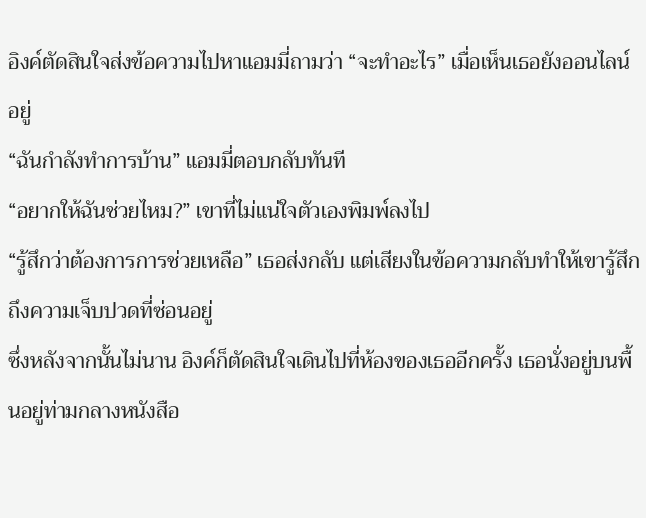อิงค์ตัดสินใจส่งข้อความไปหาแอมมี่ถามว่า “จะทำอะไร” เมื่อเห็นเธอยังออนไลน์อยู่
“ฉันกำลังทำการบ้าน” แอมมี่ตอบกลับทันที
“อยากให้ฉันช่วยไหม?” เขาที่ไม่แน่ใจตัวเองพิมพ์ลงไป
“รู้สึกว่าต้องการการช่วยเหลือ” เธอส่งกลับ แต่เสียงในข้อความกลับทำให้เขารู้สึกถึงความเจ็บปวดที่ซ่อนอยู่
ซึ่งหลังจากนั้นไม่นาน อิงค์ก็ตัดสินใจเดินไปที่ห้องของเธออีกครั้ง เธอนั่งอยู่บนพื้นอยู่ท่ามกลางหนังสือ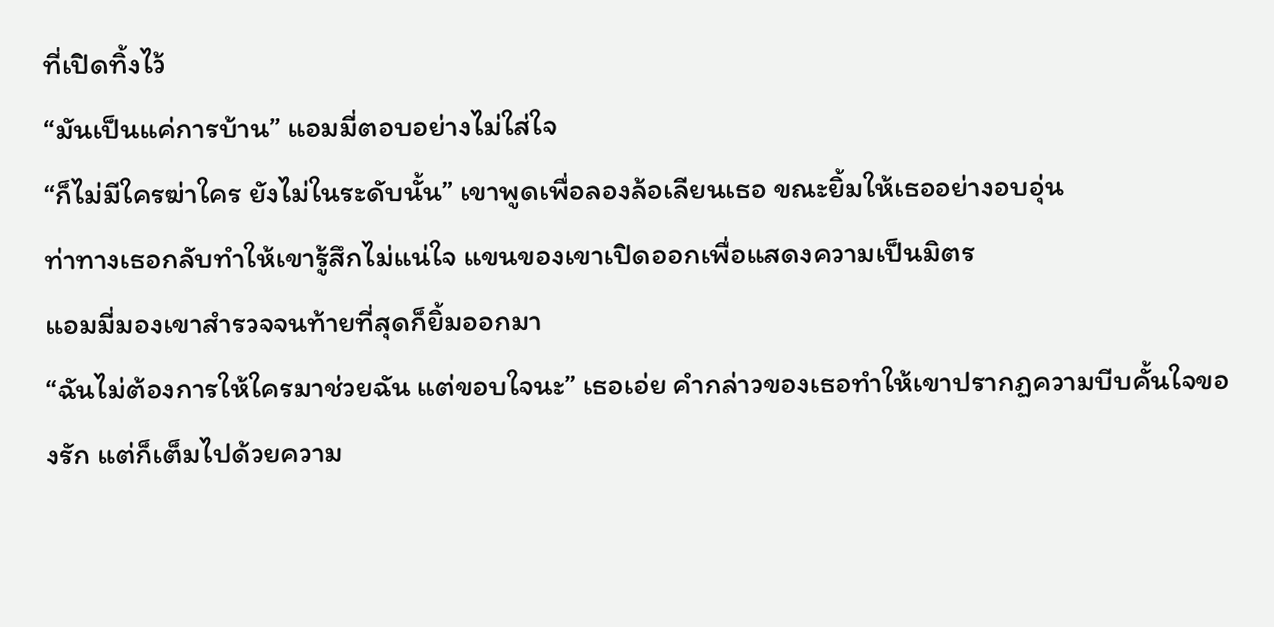ที่เปิดทิ้งไว้
“มันเป็นแค่การบ้าน” แอมมี่ตอบอย่างไม่ใส่ใจ
“ก็ไม่มีใครฆ่าใคร ยังไม่ในระดับนั้น” เขาพูดเพื่อลองล้อเลียนเธอ ขณะยิ้มให้เธออย่างอบอุ่น
ท่าทางเธอกลับทำให้เขารู้สึกไม่แน่ใจ แขนของเขาเปิดออกเพื่อแสดงความเป็นมิตร
แอมมี่มองเขาสำรวจจนท้ายที่สุดก็ยิ้มออกมา
“ฉันไม่ต้องการให้ใครมาช่วยฉัน แต่ขอบใจนะ” เธอเอ่ย คำกล่าวของเธอทำให้เขาปรากฏความบีบคั้นใจของรัก แต่ก็เต็มไปด้วยความ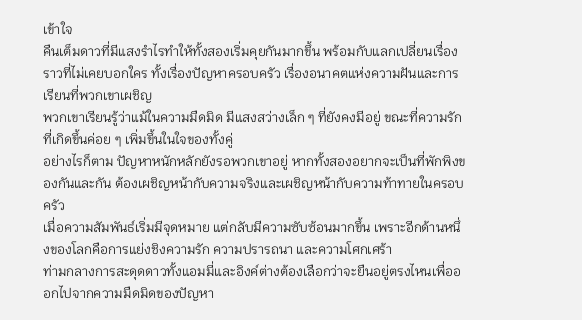เข้าใจ
คืนเต็มดาวที่มีแสงรำไรทำให้ทั้งสองเริ่มคุยกันมากขึ้น พร้อมกับแลกเปลี่ยนเรื่องราวที่ไม่เคยบอกใคร ทั้งเรื่องปัญหาครอบครัว เรื่องอนาคตแห่งความฝันและการเรียนที่พวกเขาเผชิญ
พวกเขาเรียนรู้ว่าแม้ในความมืดมิด มีแสงสว่างเล็ก ๆ ที่ยังคงมีอยู่ ขณะที่ความรักที่เกิดขึ้นค่อย ๆ เพิ่มขึ้นในใจของทั้งคู่
อย่างไรก็ตาม ปัญหาหนักหลักยังรอพวกเขาอยู่ หากทั้งสองอยากจะเป็นที่พักพิงของกันและกัน ต้องเผชิญหน้ากับความจริงและเผชิญหน้ากับความท้าทายในครอบครัว
เมื่อความสัมพันธ์เริ่มมีจุดหมาย แต่กลับมีความซับซ้อนมากขึ้น เพราะอีกด้านหนึ่งของโลกคือการแย่งชิงความรัก ความปรารถนา และความโศกเศร้า
ท่ามกลางการสะดุดดาวทั้งแอมมี่และอิงค์ต่างต้องเลือกว่าจะยืนอยู่ตรงไหนเพื่อออกไปจากความมืดมิดของปัญหา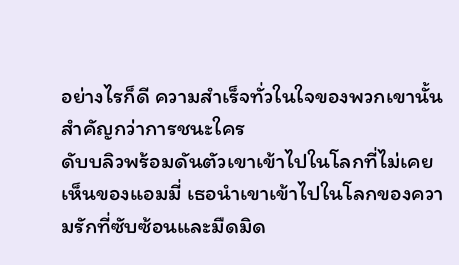อย่างไรก็ดี ความสำเร็จทั่วในใจของพวกเขานั้น สำคัญกว่าการชนะใคร
ดับบลิวพร้อมดันตัวเขาเข้าไปในโลกที่ไม่เคยเห็นของแอมมี่ เธอนำเขาเข้าไปในโลกของความรักที่ซับซ้อนและมืดมิด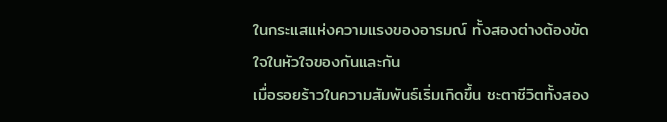ในกระแสแห่งความแรงของอารมณ์ ทั้งสองต่างต้องขัดใจในหัวใจของกันและกัน
เมื่อรอยร้าวในความสัมพันธ์เริ่มเกิดขึ้น ชะตาชีวิตทั้งสอง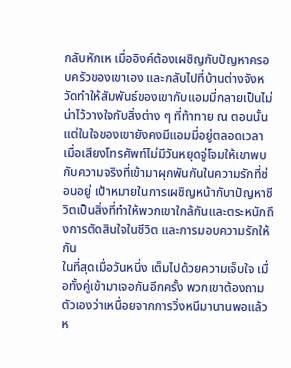กลับหักเห เมื่ออิงค์ต้องเผชิญกับปัญหาครอบครัวของเขาเอง และกลับไปที่บ้านต่างจังหวัดทำให้สัมพันธ์ของเขากับแอมมี่กลายเป็นไม่น่าไว้วางใจกับสิ่งต่าง ๆ ที่ท้าทาย ณ ตอนนั้น แต่ในใจของเขายังคงมีแอมมี่อยู่ตลอดเวลา
เมื่อเสียงโทรศัพท์ไม่มีวันหยุดจู่โจมให้เขาพบกับความจริงที่เข้ามาผุกพันกันในความรักที่ซ่อนอยู่ เป้าหมายในการเผชิญหน้ากับาปัญหาชีวิตเป็นสิ่งที่ทำให้พวกเขาใกล้กันและตระหนักถึงการตัดสินใจในชีวิต และการมอบความรักให้กัน
ในที่สุดเมื่อวันหนึ่ง เต็มไปด้วยความเจ็บใจ เมื่อทั้งคู่เข้ามาเจอกันอีกครั้ง พวกเขาต้องถามตัวเองว่าเหนื่อยจากการวิ่งหนีมานานพอแล้วห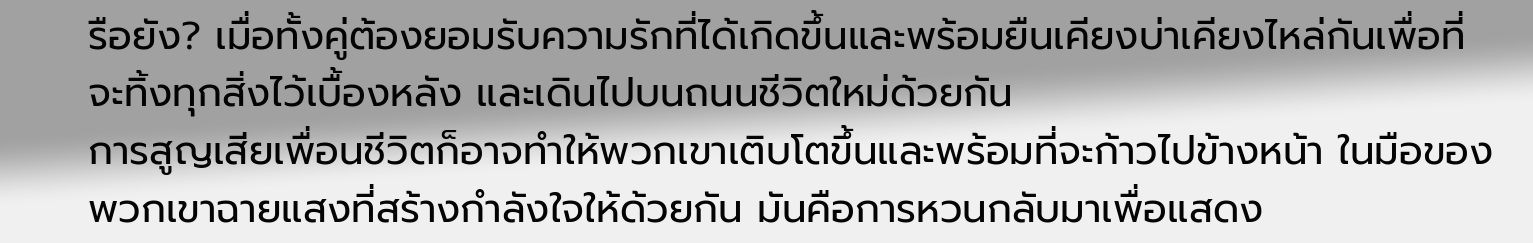รือยัง? เมื่อทั้งคู่ต้องยอมรับความรักที่ได้เกิดขึ้นและพร้อมยืนเคียงบ่าเคียงไหล่กันเพื่อที่จะทิ้งทุกสิ่งไว้เบื้องหลัง และเดินไปบนถนนชีวิตใหม่ด้วยกัน
การสูญเสียเพื่อนชีวิตก็อาจทำให้พวกเขาเติบโตขึ้นและพร้อมที่จะก้าวไปข้างหน้า ในมือของพวกเขาฉายแสงที่สร้างกำลังใจให้ด้วยกัน มันคือการหวนกลับมาเพื่อแสดง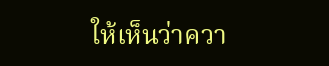ให้เห็นว่าควา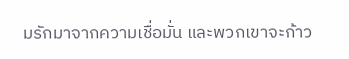มรักมาจากความเชื่อมั่น และพวกเขาจะก้าว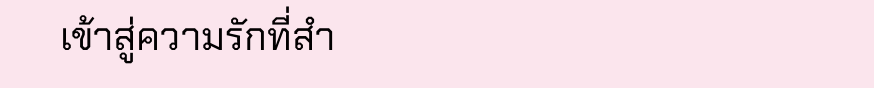เข้าสู่ความรักที่สำ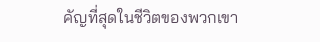คัญที่สุดในชีวิตของพวกเขา